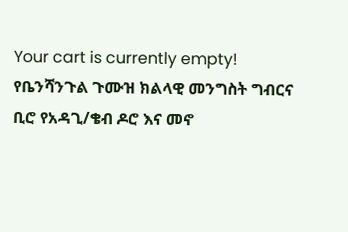Your cart is currently empty!
የቤንሻንጉል ጉሙዝ ክልላዊ መንግስት ግብርና ቢሮ የአዳጊ/ቄብ ዶሮ እና መኖ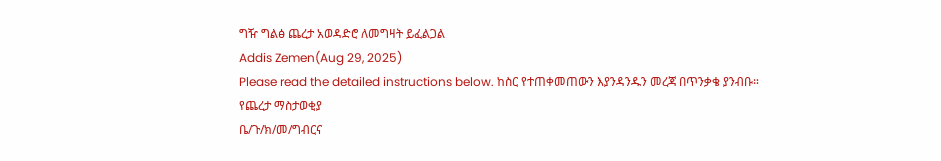ግዥ ግልፅ ጨረታ አወዳድሮ ለመግዛት ይፈልጋል
Addis Zemen(Aug 29, 2025)
Please read the detailed instructions below. ከስር የተጠቀመጠውን እያንዳንዱን መረጃ በጥንቃቄ ያንብቡ።
የጨረታ ማስታወቂያ
ቤ/ጉ/ክ/መ/ግብርና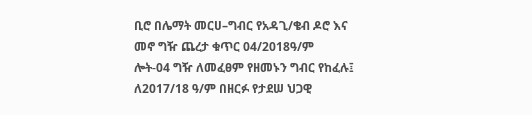ቢሮ በሌማት መርሀ–ግብር የአዳጊ/ቄብ ዶሮ እና መኖ ግዥ ጨረታ ቁጥር 04/2018ዓ/ም
ሎት-04 ግዥ ለመፈፀም የዘመኑን ግብር የከፈሉ፤ ለ2017/18 ዓ/ም በዘርፉ የታደሠ ህጋዊ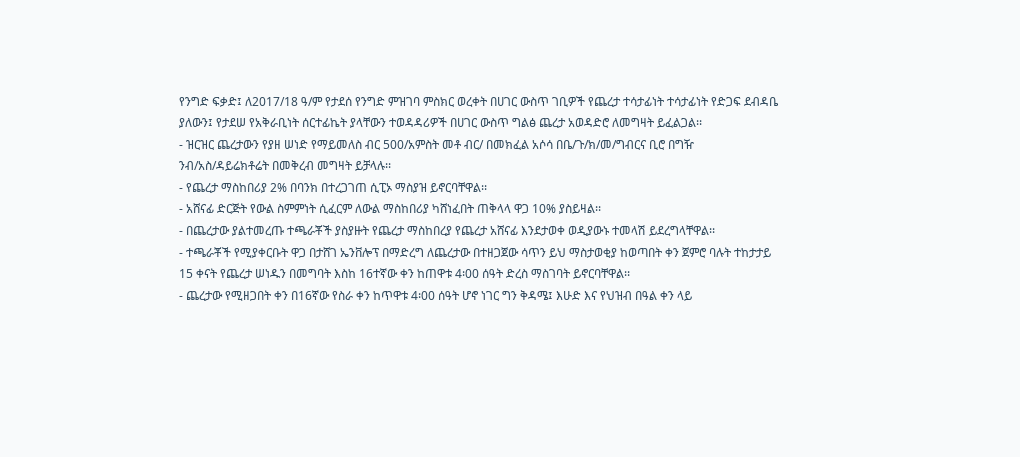የንግድ ፍቃድ፤ ለ2017/18 ዓ/ም የታደሰ የንግድ ምዝገባ ምስክር ወረቀት በሀገር ውስጥ ገቢዎች የጨረታ ተሳታፊነት ተሳታፊነት የድጋፍ ደብዳቤ ያለውን፤ የታደሠ የአቅራቢነት ሰርተፊኬት ያላቸውን ተወዳዳሪዎች በሀገር ውስጥ ግልፅ ጨረታ አወዳድሮ ለመግዛት ይፈልጋል፡፡
- ዝርዝር ጨረታውን የያዘ ሠነድ የማይመለስ ብር 500/አምስት መቶ ብር/ በመክፈል አሶሳ በቤ/ጉ/ክ/መ/ግብርና ቢሮ በግዥ ንብ/አስ/ዳይሬክቶሬት በመቅረብ መግዛት ይቻላሉ፡፡
- የጨረታ ማስከበሪያ 2% በባንክ በተረጋገጠ ሲፒኦ ማስያዝ ይኖርባቸዋል፡፡
- አሸናፊ ድርጅት የውል ስምምነት ሲፈርም ለውል ማስከበሪያ ካሸነፈበት ጠቅላላ ዋጋ 10% ያስይዛል፡፡
- በጨረታው ያልተመረጡ ተጫራቾች ያስያዙት የጨረታ ማስከበረያ የጨረታ አሸናፊ እንደታወቀ ወዲያውኑ ተመላሽ ይደረግላቸዋል፡፡
- ተጫራቾች የሚያቀርቡት ዋጋ በታሸገ ኤንቨሎፕ በማድረግ ለጨረታው በተዘጋጀው ሳጥን ይህ ማስታወቂያ ከወጣበት ቀን ጀምሮ ባሉት ተከታታይ 15 ቀናት የጨረታ ሠነዱን በመግባት እስከ 16ተኛው ቀን ከጠዋቱ 4፡00 ሰዓት ድረስ ማስገባት ይኖርባቸዋል፡፡
- ጨረታው የሚዘጋበት ቀን በ16ኛው የስራ ቀን ከጥዋቱ 4፡00 ሰዓት ሆኖ ነገር ግን ቅዳሜ፤ እሁድ እና የህዝብ በዓል ቀን ላይ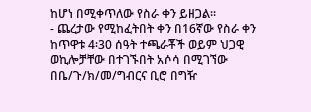ከሆነ በሚቀጥለው የስራ ቀን ይዘጋል፡፡
- ጨረታው የሚከፈትበት ቀን በ16ኛው የስራ ቀን ከጥዋቱ 4፡30 ሰዓት ተጫራቾች ወይም ህጋዊ ወኪሎቻቸው በተገኙበት አሶሳ በሚገኘው በቤ/ጉ/ክ/መ/ግብርና ቢሮ በግዥ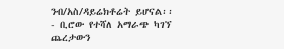ንብ/አስ/ዳይሬክቶሬት ይሆናል፡፡
- ቢሮው የተሻለ አማራጭ ካገኘ ጨረታውን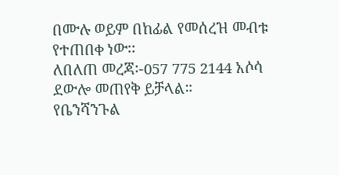በሙሉ ወይም በከፊል የመሰረዝ መብቱ የተጠበቀ ነው፡፡
ለበለጠ መረጃ፡-057 775 2144 አሶሳ ደውሎ መጠየቅ ይቻላል።
የቤንሻንጉል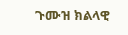ጉሙዝ ክልላዊ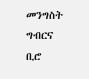መንግስት ግብርና ቢሮ